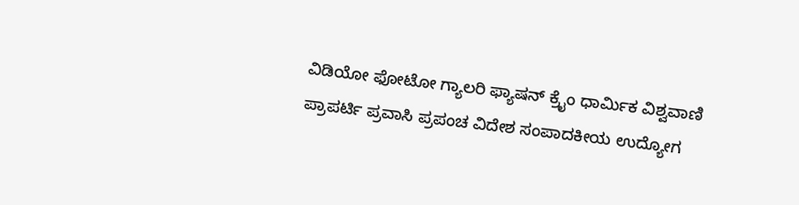ವಿಡಿಯೋ ಫೋಟೋ ಗ್ಯಾಲರಿ ಫ್ಯಾಷನ್ ಕ್ರೈಂ ಧಾರ್ಮಿಕ ವಿಶ್ವವಾಣಿ ಪ್ರಾಪರ್ಟಿ ಪ್ರವಾಸಿ ಪ್ರಪಂಚ ವಿದೇಶ ಸಂಪಾದಕೀಯ ಉದ್ಯೋಗ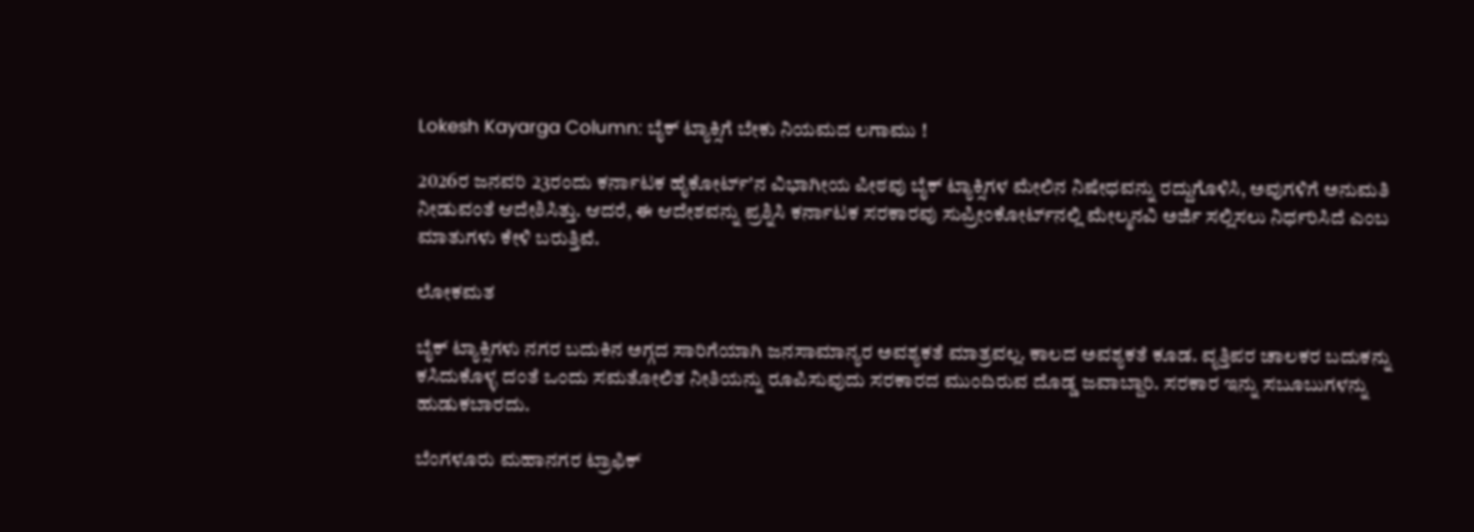Lokesh Kayarga Column: ಬೈಕ್‌ ಟ್ಯಾಕ್ಸಿಗೆ ಬೇಕು ನಿಯಮದ ಲಗಾಮು !

2026ರ ಜನವರಿ 23ರಂದು ಕರ್ನಾಟಕ ಹೈಕೋರ್ಟ್‌ʼನ ವಿಭಾಗೀಯ ಪೀಠವು ಬೈಕ್ ಟ್ಯಾಕ್ಸಿಗಳ ಮೇಲಿನ ನಿಷೇಧವನ್ನು ರದ್ದುಗೊಳಿಸಿ, ಅವುಗಳಿಗೆ ಅನುಮತಿ ನೀಡುವಂತೆ ಆದೇಶಿಸಿತ್ತು. ಆದರೆ, ಈ ಆದೇಶವನ್ನು ಪ್ರಶ್ನಿಸಿ ಕರ್ನಾಟಕ ಸರಕಾರವು ಸುಪ್ರೀಂಕೋರ್ಟ್‌ನಲ್ಲಿ ಮೇಲ್ಮನವಿ ಅರ್ಜಿ ಸಲ್ಲಿಸಲು ನಿರ್ಧರಿಸಿದೆ ಎಂಬ ಮಾತುಗಳು ಕೇಳಿ ಬರುತ್ತಿವೆ.

ಲೋಕಮತ

ಬೈಕ್ ಟ್ಯಾಕ್ಸಿಗಳು ನಗರ ಬದುಕಿನ ಅಗ್ಗದ ಸಾರಿಗೆಯಾಗಿ ಜನಸಾಮಾನ್ಯರ ಅವಶ್ಯಕತೆ ಮಾತ್ರವಲ್ಲ. ಕಾಲದ ಅವಶ್ಯಕತೆ ಕೂಡ. ವೃತ್ತಿಪರ ಚಾಲಕರ ಬದುಕನ್ನು ಕಸಿದುಕೊಳ್ಳ ದಂತೆ ಒಂದು ಸಮತೋಲಿತ ನೀತಿಯನ್ನು ರೂಪಿಸುವುದು ಸರಕಾರದ ಮುಂದಿರುವ ದೊಡ್ಡ ಜವಾಬ್ದಾರಿ. ಸರಕಾರ ಇನ್ನು ಸಬೂಬುಗಳನ್ನು ಹುಡುಕಬಾರದು.

ಬೆಂಗಳೂರು ಮಹಾನಗರ ಟ್ರಾಫಿಕ್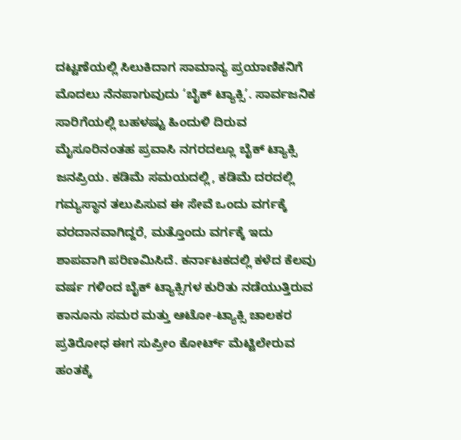ದಟ್ಟಣೆಯಲ್ಲಿ ಸಿಲುಕಿದಾಗ ಸಾಮಾನ್ಯ ಪ್ರಯಾಣಿಕನಿಗೆ ಮೊದಲು ನೆನಪಾಗುವುದು ‘ಬೈಕ್ ಟ್ಯಾಕ್ಸಿ’. ಸಾರ್ವಜನಿಕ ಸಾರಿಗೆಯಲ್ಲಿ ಬಹಳಷ್ಟು ಹಿಂದುಳಿ ದಿರುವ ಮೈಸೂರಿನಂತಹ ಪ್ರವಾಸಿ ನಗರದಲ್ಲೂ ಬೈಕ್ ಟ್ಯಾಕ್ಸಿ ಜನಪ್ರಿಯ. ಕಡಿಮೆ ಸಮಯದಲ್ಲಿ, ಕಡಿಮೆ ದರದಲ್ಲಿ ಗಮ್ಯಸ್ಥಾನ ತಲುಪಿಸುವ ಈ ಸೇವೆ ಒಂದು ವರ್ಗಕ್ಕೆ ವರದಾನವಾಗಿದ್ದರೆ, ಮತ್ತೊಂದು ವರ್ಗಕ್ಕೆ ಇದು ಶಾಪವಾಗಿ ಪರಿಣಮಿಸಿದೆ. ಕರ್ನಾಟಕದಲ್ಲಿ ಕಳೆದ ಕೆಲವು ವರ್ಷ ಗಳಿಂದ ಬೈಕ್ ಟ್ಯಾಕ್ಸಿಗಳ ಕುರಿತು ನಡೆಯುತ್ತಿರುವ ಕಾನೂನು ಸಮರ ಮತ್ತು ಆಟೋ-ಟ್ಯಾಕ್ಸಿ ಚಾಲಕರ ಪ್ರತಿರೋಧ ಈಗ ಸುಪ್ರೀಂ ಕೋರ್ಟ್ ಮೆಟ್ಟಿಲೇರುವ ಹಂತಕ್ಕೆ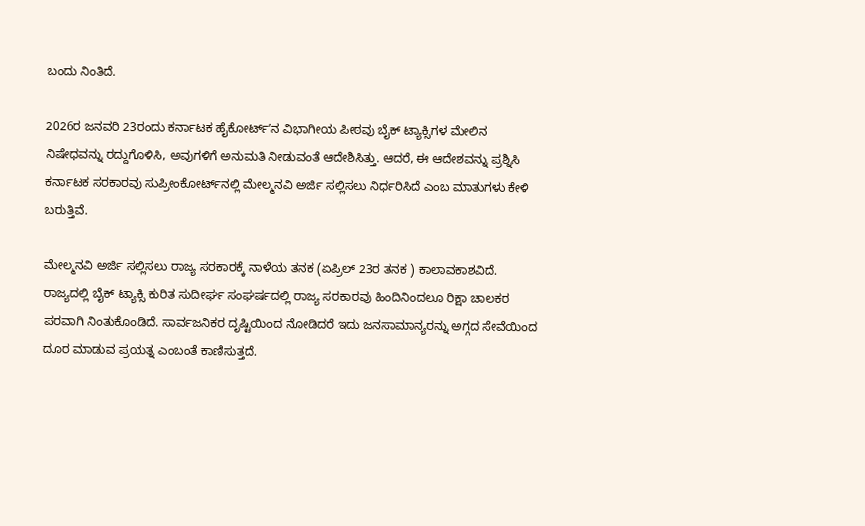ಬಂದು ನಿಂತಿದೆ.

2026ರ ಜನವರಿ 23ರಂದು ಕರ್ನಾಟಕ ಹೈಕೋರ್ಟ್‌ʼನ ವಿಭಾಗೀಯ ಪೀಠವು ಬೈಕ್ ಟ್ಯಾಕ್ಸಿಗಳ ಮೇಲಿನ ನಿಷೇಧವನ್ನು ರದ್ದುಗೊಳಿಸಿ, ಅವುಗಳಿಗೆ ಅನುಮತಿ ನೀಡುವಂತೆ ಆದೇಶಿಸಿತ್ತು. ಆದರೆ, ಈ ಆದೇಶವನ್ನು ಪ್ರಶ್ನಿಸಿ ಕರ್ನಾಟಕ ಸರಕಾರವು ಸುಪ್ರೀಂಕೋರ್ಟ್‌ನಲ್ಲಿ ಮೇಲ್ಮನವಿ ಅರ್ಜಿ ಸಲ್ಲಿಸಲು ನಿರ್ಧರಿಸಿದೆ ಎಂಬ ಮಾತುಗಳು ಕೇಳಿ ಬರುತ್ತಿವೆ.

ಮೇಲ್ಮನವಿ ಅರ್ಜಿ ಸಲ್ಲಿಸಲು ರಾಜ್ಯ ಸರಕಾರಕ್ಕೆ ನಾಳೆಯ ತನಕ (ಏಪ್ರಿಲ್ 23ರ ತನಕ ) ಕಾಲಾವಕಾಶವಿದೆ. ರಾಜ್ಯದಲ್ಲಿ ಬೈಕ್ ಟ್ಯಾಕ್ಸಿ ಕುರಿತ ಸುದೀರ್ಘ ಸಂಘರ್ಷದಲ್ಲಿ ರಾಜ್ಯ ಸರಕಾರವು ಹಿಂದಿನಿಂದಲೂ ರಿಕ್ಷಾ ಚಾಲಕರ ಪರವಾಗಿ ನಿಂತುಕೊಂಡಿದೆ. ಸಾರ್ವಜನಿಕರ ದೃಷ್ಟಿಯಿಂದ ನೋಡಿದರೆ ಇದು ಜನಸಾಮಾನ್ಯರನ್ನು ಅಗ್ಗದ ಸೇವೆಯಿಂದ ದೂರ ಮಾಡುವ ಪ್ರಯತ್ನ ಎಂಬಂತೆ ಕಾಣಿಸುತ್ತದೆ.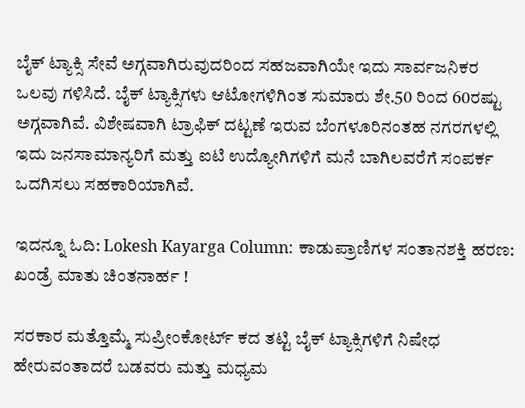ಬೈಕ್ ಟ್ಯಾಕ್ಸಿ ಸೇವೆ ಅಗ್ಗವಾಗಿರುವುದರಿಂದ ಸಹಜವಾಗಿಯೇ ಇದು ಸಾರ್ವಜನಿಕರ ಒಲವು ಗಳಿಸಿದೆ. ಬೈಕ್ ಟ್ಯಾಕ್ಸಿಗಳು ಆಟೋಗಳಿಗಿಂತ ಸುಮಾರು ಶೇ.50 ರಿಂದ 60ರಷ್ಟು ಅಗ್ಗವಾಗಿವೆ. ವಿಶೇಷವಾಗಿ ಟ್ರಾಫಿಕ್ ದಟ್ಟಣೆ ಇರುವ ಬೆಂಗಳೂರಿನಂತಹ ನಗರಗಳಲ್ಲಿ ಇದು ಜನಸಾಮಾನ್ಯರಿಗೆ ಮತ್ತು ಐಟಿ ಉದ್ಯೋಗಿಗಳಿಗೆ ಮನೆ ಬಾಗಿಲವರೆಗೆ ಸಂಪರ್ಕ ಒದಗಿಸಲು ಸಹಕಾರಿಯಾಗಿವೆ.

ಇದನ್ನೂ ಓದಿ: Lokesh Kayarga Column: ಕಾಡುಪ್ರಾಣಿಗಳ ಸಂತಾನಶಕ್ತಿ ಹರಣ: ಖಂಡ್ರೆ ಮಾತು ಚಿಂತನಾರ್ಹ !

ಸರಕಾರ ಮತ್ತೊಮ್ಮೆ ಸುಪ್ರೀಂಕೋರ್ಟ್ ಕದ ತಟ್ಟಿ ಬೈಕ್ ಟ್ಯಾಕ್ಸಿಗಳಿಗೆ ನಿಷೇಧ ಹೇರುವಂತಾದರೆ ಬಡವರು ಮತ್ತು ಮಧ್ಯಮ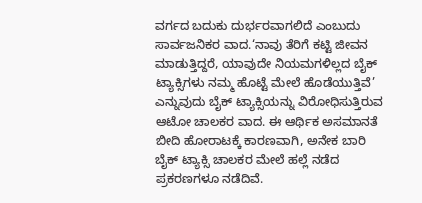ವರ್ಗದ ಬದುಕು ದುರ್ಭರವಾಗಲಿದೆ ಎಂಬುದು ಸಾರ್ವಜನಿಕರ ವಾದ.‘ನಾವು ತೆರಿಗೆ ಕಟ್ಟಿ ಜೀವನ ಮಾಡುತ್ತಿದ್ದರೆ, ಯಾವುದೇ ನಿಯಮಗಳಿಲ್ಲದ ಬೈಕ್ ಟ್ಯಾಕ್ಸಿಗಳು ನಮ್ಮ ಹೊಟ್ಟೆ ಮೇಲೆ ಹೊಡೆಯುತ್ತಿವೆ’ ಎನ್ನುವುದು ಬೈಕ್ ಟ್ಯಾಕ್ಸಿಯನ್ನು ವಿರೋಧಿಸುತ್ತಿರುವ ಆಟೋ ಚಾಲಕರ ವಾದ. ಈ ಆರ್ಥಿಕ ಅಸಮಾನತೆ ಬೀದಿ ಹೋರಾಟಕ್ಕೆ ಕಾರಣವಾಗಿ, ಅನೇಕ ಬಾರಿ ಬೈಕ್ ಟ್ಯಾಕ್ಸಿ ಚಾಲಕರ ಮೇಲೆ ಹಲ್ಲೆ ನಡೆದ ಪ್ರಕರಣಗಳೂ ನಡೆದಿವೆ.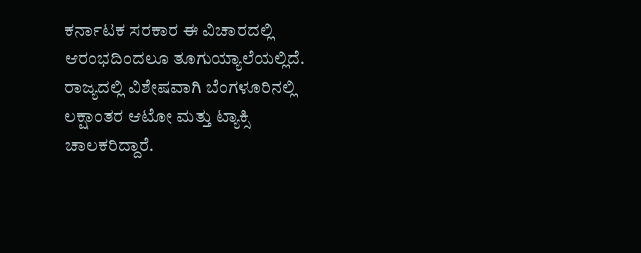ಕರ್ನಾಟಕ ಸರಕಾರ ಈ ವಿಚಾರದಲ್ಲಿ ಆರಂಭದಿಂದಲೂ ತೂಗುಯ್ಯಾಲೆಯಲ್ಲಿದೆ. ರಾಜ್ಯದಲ್ಲಿ ವಿಶೇಷವಾಗಿ ಬೆಂಗಳೂರಿನಲ್ಲಿ ಲಕ್ಷಾಂತರ ಆಟೋ ಮತ್ತು ಟ್ಯಾಕ್ಸಿ ಚಾಲಕರಿದ್ದಾರೆ.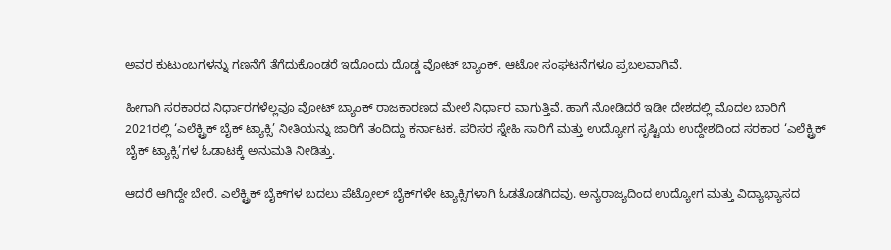ಅವರ ಕುಟುಂಬಗಳನ್ನು ಗಣನೆಗೆ ತೆಗೆದುಕೊಂಡರೆ ಇದೊಂದು ದೊಡ್ಡ ವೋಟ್ ಬ್ಯಾಂಕ್. ಆಟೋ ಸಂಘಟನೆಗಳೂ ಪ್ರಬಲವಾಗಿವೆ.

ಹೀಗಾಗಿ ಸರಕಾರದ ನಿರ್ಧಾರಗಳೆಲ್ಲವೂ ವೋಟ್ ಬ್ಯಾಂಕ್ ರಾಜಕಾರಣದ ಮೇಲೆ ನಿರ್ಧಾರ ವಾಗುತ್ತಿವೆ. ಹಾಗೆ ನೋಡಿದರೆ ಇಡೀ ದೇಶದಲ್ಲಿ ಮೊದಲ ಬಾರಿಗೆ 2021ರಲ್ಲಿ ‘ಎಲೆಕ್ಟ್ರಿಕ್ ಬೈಕ್ ಟ್ಯಾಕ್ಸಿ’ ನೀತಿಯನ್ನು ಜಾರಿಗೆ ತಂದಿದ್ದು ಕರ್ನಾಟಕ. ಪರಿಸರ ಸ್ನೇಹಿ ಸಾರಿಗೆ ಮತ್ತು ಉದ್ಯೋಗ ಸೃಷ್ಟಿಯ ಉದ್ದೇಶದಿಂದ ಸರಕಾರ ‘ಎಲೆಕ್ಟ್ರಿಕ್ ಬೈಕ್ ಟ್ಯಾಕ್ಸಿ’ಗಳ ಓಡಾಟಕ್ಕೆ ಅನುಮತಿ ನೀಡಿತ್ತು.

ಆದರೆ ಆಗಿದ್ದೇ ಬೇರೆ. ಎಲೆಕ್ಟ್ರಿಕ್ ಬೈಕ್‌ಗಳ ಬದಲು ಪೆಟ್ರೋಲ್ ಬೈಕ್‌ಗಳೇ ಟ್ಯಾಕ್ಸಿಗಳಾಗಿ ಓಡತೊಡಗಿದವು. ಅನ್ಯರಾಜ್ಯದಿಂದ ಉದ್ಯೋಗ ಮತ್ತು ವಿದ್ಯಾಭ್ಯಾಸದ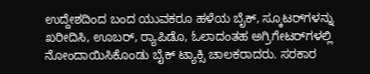ಉದ್ದೇಶದಿಂದ ಬಂದ ಯುವಕರೂ ಹಳೆಯ ಬೈಕ್, ಸ್ಕೂಟರ್‌ಗಳನ್ನು ಖರೀದಿಸಿ, ಊಬರ್, ರ‍್ಯಾಪಿಡೊ, ಓಲಾದಂತಹ ಅಗ್ರಿಗೇಟರ್‌ಗಳಲ್ಲಿ ನೋಂದಾಯಿಸಿಕೊಂಡು ಬೈಕ್ ಟ್ಯಾಕ್ಸಿ ಚಾಲಕರಾದರು. ಸರಕಾರ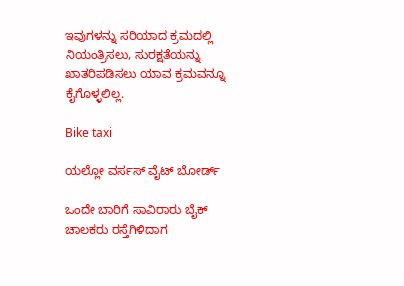ಇವುಗಳನ್ನು ಸರಿಯಾದ ಕ್ರಮದಲ್ಲಿ ನಿಯಂತ್ರಿಸಲು, ಸುರಕ್ಷತೆಯನ್ನು ಖಾತರಿಪಡಿಸಲು ಯಾವ ಕ್ರಮವನ್ನೂ ಕೈಗೊಳ್ಳಲಿಲ್ಲ.

Bike taxi

ಯಲ್ಲೋ ವರ್ಸಸ್ ವೈಟ್ ಬೋರ್ಡ್

ಒಂದೇ ಬಾರಿಗೆ ಸಾವಿರಾರು ಬೈಕ್ ಚಾಲಕರು ರಸ್ತೆಗಿಳಿದಾಗ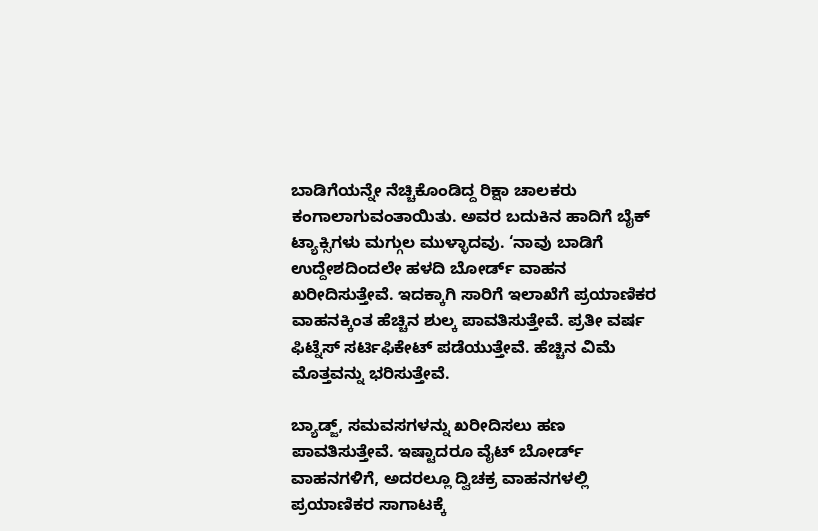ಬಾಡಿಗೆಯನ್ನೇ ನೆಚ್ಚಿಕೊಂಡಿದ್ದ ರಿಕ್ಷಾ ಚಾಲಕರು ಕಂಗಾಲಾಗುವಂತಾಯಿತು. ಅವರ ಬದುಕಿನ ಹಾದಿಗೆ ಬೈಕ್ ಟ್ಯಾಕ್ಸಿಗಳು ಮಗ್ಗುಲ ಮುಳ್ಳಾದವು. ‘ನಾವು ಬಾಡಿಗೆ ಉದ್ದೇಶದಿಂದಲೇ ಹಳದಿ ಬೋರ್ಡ್ ವಾಹನ ಖರೀದಿಸುತ್ತೇವೆ. ಇದಕ್ಕಾಗಿ ಸಾರಿಗೆ ಇಲಾಖೆಗೆ ಪ್ರಯಾಣಿಕರ ವಾಹನಕ್ಕಿಂತ ಹೆಚ್ಚಿನ ಶುಲ್ಕ ಪಾವತಿಸುತ್ತೇವೆ. ಪ್ರತೀ ವರ್ಷ ಫಿಟ್ನೆಸ್ ಸರ್ಟಿಫಿಕೇಟ್ ಪಡೆಯುತ್ತೇವೆ. ಹೆಚ್ಚಿನ ವಿಮೆ ಮೊತ್ತವನ್ನು ಭರಿಸುತ್ತೇವೆ.

ಬ್ಯಾಡ್ಜ್, ಸಮವಸಗಳನ್ನು ಖರೀದಿಸಲು ಹಣ ಪಾವತಿಸುತ್ತೇವೆ. ಇಷ್ಟಾದರೂ ವೈಟ್ ಬೋರ್ಡ್ ವಾಹನಗಳಿಗೆ, ಅದರಲ್ಲೂ ದ್ವಿಚಕ್ರ ವಾಹನಗಳಲ್ಲಿ ಪ್ರಯಾಣಿಕರ ಸಾಗಾಟಕ್ಕೆ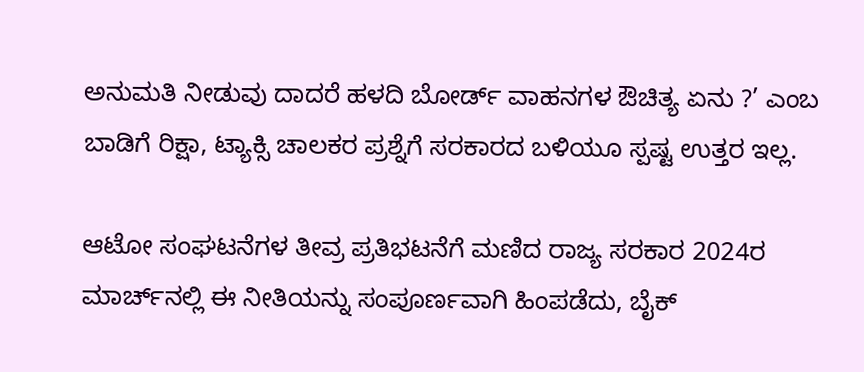ಅನುಮತಿ ನೀಡುವು ದಾದರೆ ಹಳದಿ ಬೋರ್ಡ್ ವಾಹನಗಳ ಔಚಿತ್ಯ ಏನು ?’ ಎಂಬ ಬಾಡಿಗೆ ರಿಕ್ಷಾ, ಟ್ಯಾಕ್ಸಿ ಚಾಲಕರ ಪ್ರಶ್ನೆಗೆ ಸರಕಾರದ ಬಳಿಯೂ ಸ್ಪಷ್ಟ ಉತ್ತರ ಇಲ್ಲ.

ಆಟೋ ಸಂಘಟನೆಗಳ ತೀವ್ರ ಪ್ರತಿಭಟನೆಗೆ ಮಣಿದ ರಾಜ್ಯ ಸರಕಾರ 2024ರ ಮಾರ್ಚ್‌ನಲ್ಲಿ ಈ ನೀತಿಯನ್ನು ಸಂಪೂರ್ಣವಾಗಿ ಹಿಂಪಡೆದು, ಬೈಕ್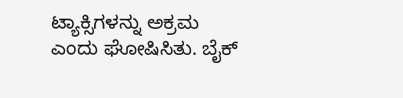ಟ್ಯಾಕ್ಸಿಗಳನ್ನು ಅಕ್ರಮ ಎಂದು ಘೋಷಿಸಿತು. ಬೈಕ್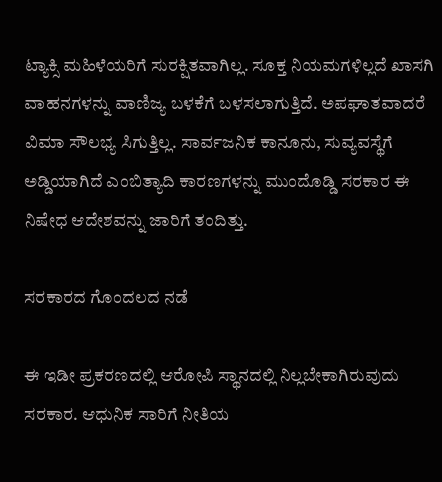ಟ್ಯಾಕ್ಸಿ ಮಹಿಳೆಯರಿಗೆ ಸುರಕ್ಷಿತವಾಗಿಲ್ಲ. ಸೂಕ್ತ ನಿಯಮಗಳಿಲ್ಲದೆ ಖಾಸಗಿ ವಾಹನಗಳನ್ನು ವಾಣಿಜ್ಯ ಬಳಕೆಗೆ ಬಳಸಲಾಗುತ್ತಿದೆ. ಅಪಘಾತವಾದರೆ ವಿಮಾ ಸೌಲಭ್ಯ ಸಿಗುತ್ತಿಲ್ಲ. ಸಾರ್ವಜನಿಕ ಕಾನೂನು, ಸುವ್ಯವಸ್ಥೆಗೆ ಅಡ್ಡಿಯಾಗಿದೆ ಎಂಬಿತ್ಯಾದಿ ಕಾರಣಗಳನ್ನು ಮುಂದೊಡ್ಡಿ ಸರಕಾರ ಈ ನಿಷೇಧ ಆದೇಶವನ್ನು ಜಾರಿಗೆ ತಂದಿತ್ತು.

ಸರಕಾರದ ಗೊಂದಲದ ನಡೆ

ಈ ಇಡೀ ಪ್ರಕರಣದಲ್ಲಿ ಆರೋಪಿ ಸ್ಥಾನದಲ್ಲಿ ನಿಲ್ಲಬೇಕಾಗಿರುವುದು ಸರಕಾರ. ಆಧುನಿಕ ಸಾರಿಗೆ ನೀತಿಯ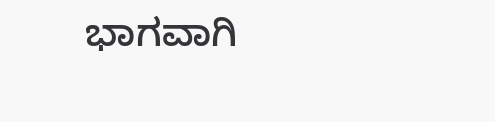ಭಾಗವಾಗಿ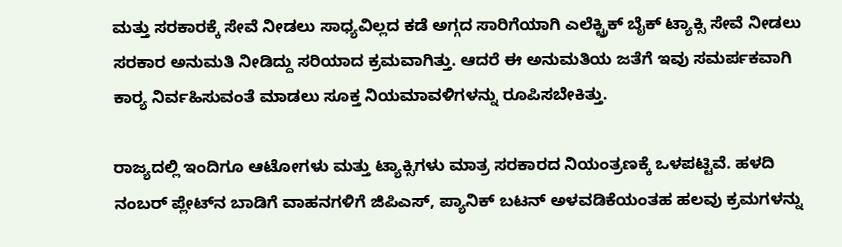ಮತ್ತು ಸರಕಾರಕ್ಕೆ ಸೇವೆ ನೀಡಲು ಸಾಧ್ಯವಿಲ್ಲದ ಕಡೆ ಅಗ್ಗದ ಸಾರಿಗೆಯಾಗಿ ಎಲೆಕ್ಟ್ರಿಕ್ ಬೈಕ್ ಟ್ಯಾಕ್ಸಿ ಸೇವೆ ನೀಡಲು ಸರಕಾರ ಅನುಮತಿ ನೀಡಿದ್ದು ಸರಿಯಾದ ಕ್ರಮವಾಗಿತ್ತು. ಆದರೆ ಈ ಅನುಮತಿಯ ಜತೆಗೆ ಇವು ಸಮರ್ಪಕವಾಗಿ ಕಾರ‍್ಯ ನಿರ್ವಹಿಸುವಂತೆ ಮಾಡಲು ಸೂಕ್ತ ನಿಯಮಾವಳಿಗಳನ್ನು ರೂಪಿಸಬೇಕಿತ್ತು.

ರಾಜ್ಯದಲ್ಲಿ ಇಂದಿಗೂ ಆಟೋಗಳು ಮತ್ತು ಟ್ಯಾಕ್ಸಿಗಳು ಮಾತ್ರ ಸರಕಾರದ ನಿಯಂತ್ರಣಕ್ಕೆ ಒಳಪಟ್ಟಿವೆ. ಹಳದಿ ನಂಬರ್ ಪ್ಲೇಟ್‌ನ ಬಾಡಿಗೆ ವಾಹನಗಳಿಗೆ ಜಿಪಿಎಸ್, ಪ್ಯಾನಿಕ್ ಬಟನ್ ಅಳವಡಿಕೆಯಂತಹ ಹಲವು ಕ್ರಮಗಳನ್ನು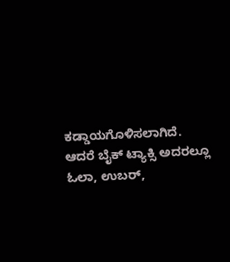ಕಡ್ಡಾಯಗೊಳಿಸಲಾಗಿದೆ. ಆದರೆ ಬೈಕ್ ಟ್ಯಾಕ್ಸಿ ಅದರಲ್ಲೂ ಓಲಾ, ಉಬರ್,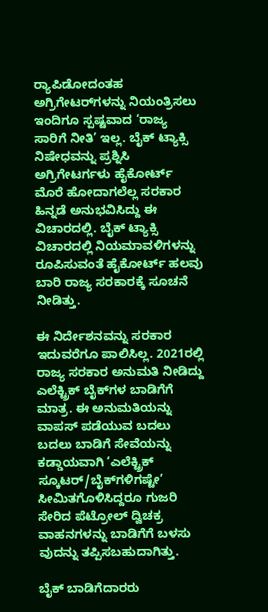ರ‍್ಯಾಪಿಡೋದಂತಹ ಅಗ್ರಿಗೇಟರ್‌ಗಳನ್ನು ನಿಯಂತ್ರಿಸಲು ಇಂದಿಗೂ ಸ್ಪಷ್ಟವಾದ ‘ರಾಜ್ಯ ಸಾರಿಗೆ ನೀತಿ’ ಇಲ್ಲ. ಬೈಕ್ ಟ್ಯಾಕ್ಸಿ ನಿಷೇಧವನ್ನು ಪ್ರಶ್ನಿಸಿ ಅಗ್ರಿಗೇಟರ್ಗಳು ಹೈಕೋರ್ಟ್ ಮೊರೆ ಹೋದಾಗಲೆಲ್ಲ ಸರಕಾರ ಹಿನ್ನಡೆ ಅನುಭವಿಸಿದ್ದು ಈ ವಿಚಾರದಲ್ಲಿ. ಬೈಕ್ ಟ್ಯಾಕ್ಸಿ ವಿಚಾರದಲ್ಲಿ ನಿಯಮಾವಳಿಗಳನ್ನು ರೂಪಿಸುವಂತೆ ಹೈಕೋರ್ಟ್ ಹಲವು ಬಾರಿ ರಾಜ್ಯ ಸರಕಾರಕ್ಕೆ ಸೂಚನೆ ನೀಡಿತ್ತು.

ಈ ನಿರ್ದೇಶನವನ್ನು ಸರಕಾರ ಇದುವರೆಗೂ ಪಾಲಿಸಿಲ್ಲ. 2021ರಲ್ಲಿ ರಾಜ್ಯ ಸರಕಾರ ಅನುಮತಿ ನೀಡಿದ್ದು ಎಲೆಕ್ಟ್ರಿಕ್ ಬೈಕ್‌ಗಳ ಬಾಡಿಗೆಗೆ ಮಾತ್ರ. ಈ ಅನುಮತಿಯನ್ನು ವಾಪಸ್ ಪಡೆಯುವ ಬದಲು ಬದಲು ಬಾಡಿಗೆ ಸೇವೆಯನ್ನು ಕಡ್ಡಾಯವಾಗಿ ‘ಎಲೆಕ್ಟ್ರಿಕ್ ಸ್ಕೂಟರ್/ಬೈಕ್‌ಗಳಿಗಷ್ಟೇ’ ಸೀಮಿತಗೊಳಿಸಿದ್ದರೂ ಗುಜರಿ ಸೇರಿದ ಪೆಟ್ರೋಲ್ ದ್ವಿಚಕ್ರ ವಾಹನಗಳನ್ನು ಬಾಡಿಗೆಗೆ ಬಳಸು ವುದನ್ನು ತಪ್ಪಿಸಬಹುದಾಗಿತ್ತು.

ಬೈಕ್ ಬಾಡಿಗೆದಾರರು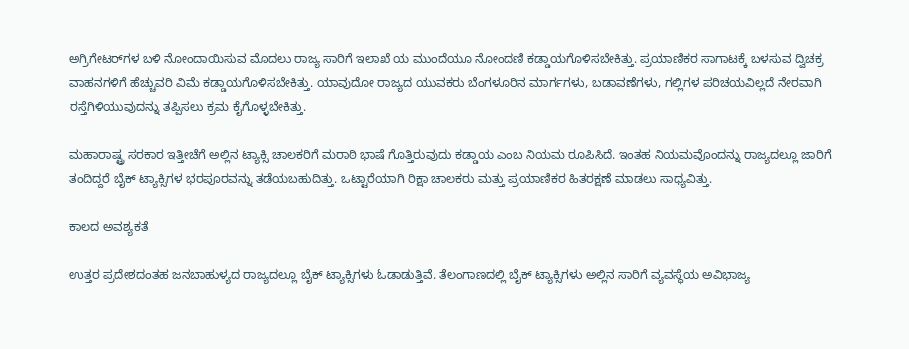ಅಗ್ರಿಗೇಟರ್‌ಗಳ ಬಳಿ ನೋಂದಾಯಿಸುವ ಮೊದಲು ರಾಜ್ಯ ಸಾರಿಗೆ ಇಲಾಖೆ ಯ ಮುಂದೆಯೂ ನೋಂದಣಿ ಕಡ್ಡಾಯಗೊಳಿಸಬೇಕಿತ್ತು. ಪ್ರಯಾಣಿಕರ ಸಾಗಾಟಕ್ಕೆ ಬಳಸುವ ದ್ವಿಚಕ್ರ ವಾಹನಗಳಿಗೆ ಹೆಚ್ಚುವರಿ ವಿಮೆ ಕಡ್ಡಾಯಗೊಳಿಸಬೇಕಿತ್ತು. ಯಾವುದೋ ರಾಜ್ಯದ ಯುವಕರು ಬೆಂಗಳೂರಿನ ಮಾರ್ಗಗಳು, ಬಡಾವಣೆಗಳು, ಗಲ್ಲಿಗಳ ಪರಿಚಯವಿಲ್ಲದೆ ನೇರವಾಗಿ ರಸ್ತೆಗಿಳಿಯುವುದನ್ನು ತಪ್ಪಿಸಲು ಕ್ರಮ ಕೈಗೊಳ್ಳಬೇಕಿತ್ತು.

ಮಹಾರಾಷ್ಟ್ರ ಸರಕಾರ ಇತ್ತೀಚೆಗೆ ಅಲ್ಲಿನ ಟ್ಯಾಕ್ಸಿ ಚಾಲಕರಿಗೆ ಮರಾಠಿ ಭಾಷೆ ಗೊತ್ತಿರುವುದು ಕಡ್ಡಾಯ ಎಂಬ ನಿಯಮ ರೂಪಿಸಿದೆ. ಇಂತಹ ನಿಯಮವೊಂದನ್ನು ರಾಜ್ಯದಲ್ಲೂ ಜಾರಿಗೆ ತಂದಿದ್ದರೆ ಬೈಕ್ ಟ್ಯಾಕ್ಸಿಗಳ ಭರಪೂರವನ್ನು ತಡೆಯಬಹುದಿತ್ತು. ಒಟ್ಟಾರೆಯಾಗಿ ರಿಕ್ಷಾ ಚಾಲಕರು ಮತ್ತು ಪ್ರಯಾಣಿಕರ ಹಿತರಕ್ಷಣೆ ಮಾಡಲು ಸಾಧ್ಯವಿತ್ತು.

ಕಾಲದ ಅವಶ್ಯಕತೆ

ಉತ್ತರ ಪ್ರದೇಶದಂತಹ ಜನಬಾಹುಳ್ಯದ ರಾಜ್ಯದಲ್ಲೂ ಬೈಕ್ ಟ್ಯಾಕ್ಸಿಗಳು ಓಡಾಡುತ್ತಿವೆ. ತೆಲಂಗಾಣದಲ್ಲಿ ಬೈಕ್ ಟ್ಯಾಕ್ಸಿಗಳು ಅಲ್ಲಿನ ಸಾರಿಗೆ ವ್ಯವಸ್ಥೆಯ ಅವಿಭಾಜ್ಯ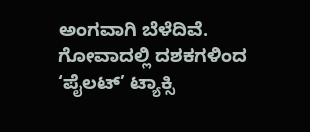ಅಂಗವಾಗಿ ಬೆಳೆದಿವೆ. ಗೋವಾದಲ್ಲಿ ದಶಕಗಳಿಂದ ‘ಪೈಲಟ್’ ಟ್ಯಾಕ್ಸಿ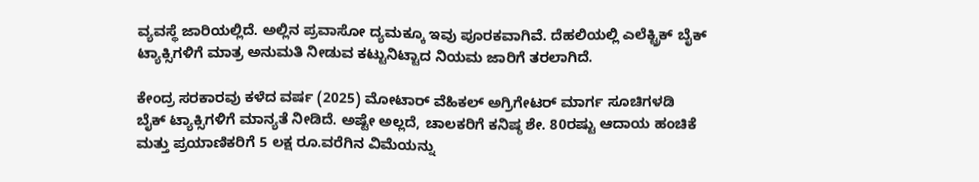ವ್ಯವಸ್ಥೆ ಜಾರಿಯಲ್ಲಿದೆ. ಅಲ್ಲಿನ ಪ್ರವಾಸೋ ದ್ಯಮಕ್ಕೂ ಇವು ಪೂರಕವಾಗಿವೆ. ದೆಹಲಿಯಲ್ಲಿ ಎಲೆಕ್ಟ್ರಿಕ್ ಬೈಕ್ ಟ್ಯಾಕ್ಸಿಗಳಿಗೆ ಮಾತ್ರ ಅನುಮತಿ ನೀಡುವ ಕಟ್ಟುನಿಟ್ಟಾದ ನಿಯಮ ಜಾರಿಗೆ ತರಲಾಗಿದೆ.

ಕೇಂದ್ರ ಸರಕಾರವು ಕಳೆದ ವರ್ಷ (2025) ಮೋಟಾರ್ ವೆಹಿಕಲ್ ಅಗ್ರಿಗೇಟರ್ ಮಾರ್ಗ ಸೂಚಿಗಳಡಿ ಬೈಕ್ ಟ್ಯಾಕ್ಸಿಗಳಿಗೆ ಮಾನ್ಯತೆ ನೀಡಿದೆ. ಅಷ್ಟೇ ಅಲ್ಲದೆ, ಚಾಲಕರಿಗೆ ಕನಿಷ್ಠ ಶೇ. 80ರಷ್ಟು ಆದಾಯ ಹಂಚಿಕೆ ಮತ್ತು ಪ್ರಯಾಣಿಕರಿಗೆ 5 ಲಕ್ಷ ರೂ.ವರೆಗಿನ ವಿಮೆಯನ್ನು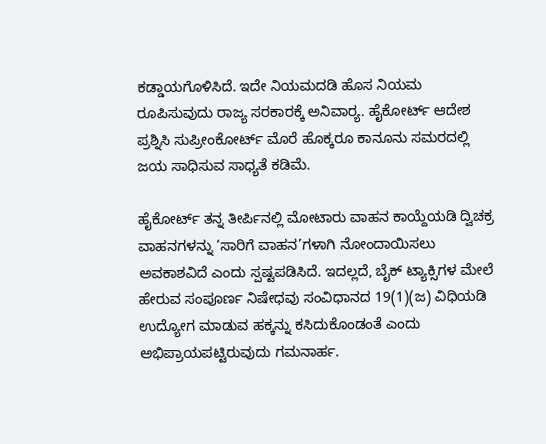ಕಡ್ಡಾಯಗೊಳಿಸಿದೆ. ಇದೇ ನಿಯಮದಡಿ ಹೊಸ ನಿಯಮ ರೂಪಿಸುವುದು ರಾಜ್ಯ ಸರಕಾರಕ್ಕೆ ಅನಿವಾರ‍್ಯ. ಹೈಕೋರ್ಟ್ ಆದೇಶ ಪ್ರಶ್ನಿಸಿ ಸುಪ್ರೀಂಕೋರ್ಟ್ ಮೊರೆ ಹೊಕ್ಕರೂ ಕಾನೂನು ಸಮರದಲ್ಲಿ ಜಯ ಸಾಧಿಸುವ ಸಾಧ್ಯತೆ ಕಡಿಮೆ.

ಹೈಕೋರ್ಟ್ ತನ್ನ ತೀರ್ಪಿನಲ್ಲಿ ಮೋಟಾರು ವಾಹನ ಕಾಯ್ದೆಯಡಿ ದ್ವಿಚಕ್ರ ವಾಹನಗಳನ್ನು ‘ಸಾರಿಗೆ ವಾಹನ’ಗಳಾಗಿ ನೋಂದಾಯಿಸಲು ಅವಕಾಶವಿದೆ ಎಂದು ಸ್ಪಷ್ಟಪಡಿಸಿದೆ. ಇದಲ್ಲದೆ, ಬೈಕ್ ಟ್ಯಾಕ್ಸಿಗಳ ಮೇಲೆ ಹೇರುವ ಸಂಪೂರ್ಣ ನಿಷೇಧವು ಸಂವಿಧಾನದ 19(1)(ಜ) ವಿಧಿಯಡಿ ಉದ್ಯೋಗ ಮಾಡುವ ಹಕ್ಕನ್ನು ಕಸಿದುಕೊಂಡಂತೆ ಎಂದು ಅಭಿಪ್ರಾಯಪಟ್ಟಿರುವುದು ಗಮನಾರ್ಹ.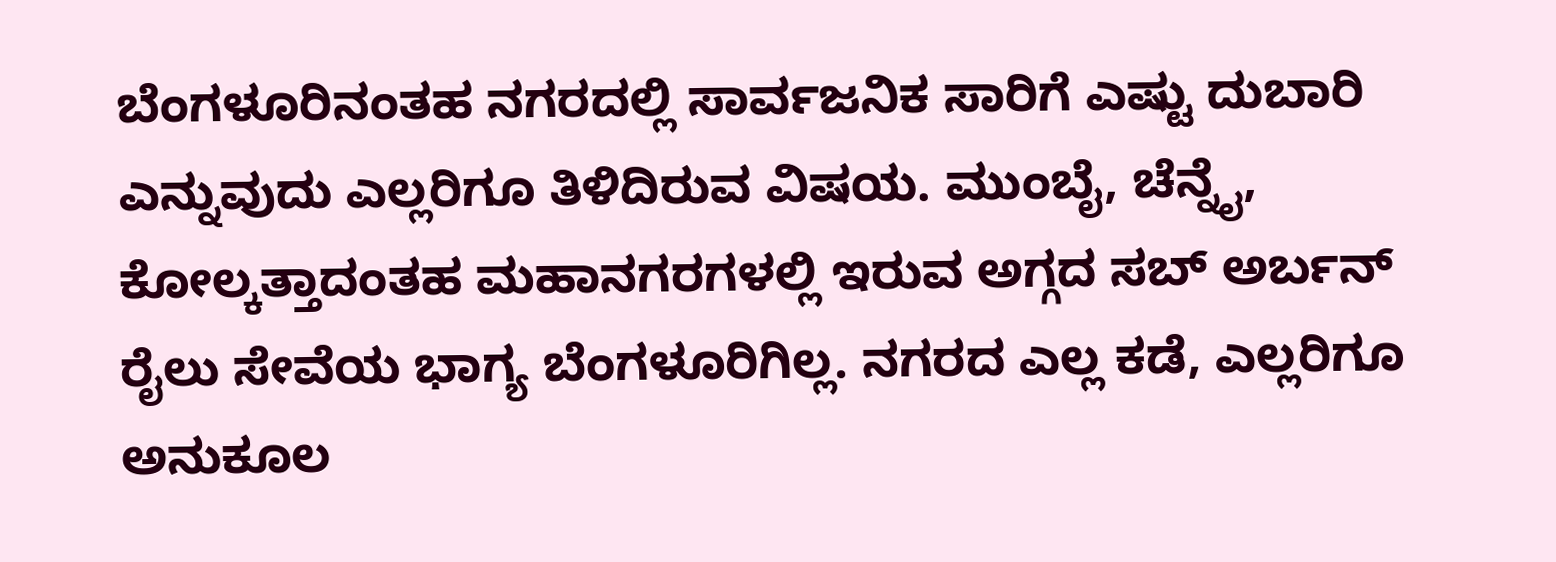ಬೆಂಗಳೂರಿನಂತಹ ನಗರದಲ್ಲಿ ಸಾರ್ವಜನಿಕ ಸಾರಿಗೆ ಎಷ್ಟು ದುಬಾರಿ ಎನ್ನುವುದು ಎಲ್ಲರಿಗೂ ತಿಳಿದಿರುವ ವಿಷಯ. ಮುಂಬೈ, ಚೆನ್ನೈ, ಕೋಲ್ಕತ್ತಾದಂತಹ ಮಹಾನಗರಗಳಲ್ಲಿ ಇರುವ ಅಗ್ಗದ ಸಬ್ ಅರ್ಬನ್ ರೈಲು ಸೇವೆಯ ಭಾಗ್ಯ ಬೆಂಗಳೂರಿಗಿಲ್ಲ. ನಗರದ ಎಲ್ಲ ಕಡೆ, ಎಲ್ಲರಿಗೂ ಅನುಕೂಲ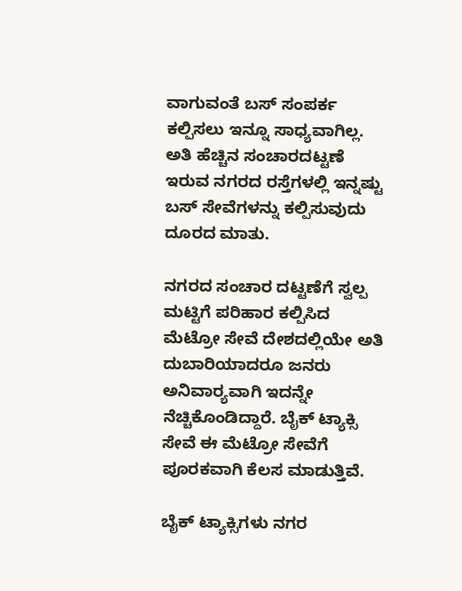ವಾಗುವಂತೆ ಬಸ್ ಸಂಪರ್ಕ ಕಲ್ಪಿಸಲು ಇನ್ನೂ ಸಾಧ್ಯವಾಗಿಲ್ಲ. ಅತಿ ಹೆಚ್ಚಿನ ಸಂಚಾರದಟ್ಟಣೆ ಇರುವ ನಗರದ ರಸ್ತೆಗಳಲ್ಲಿ ಇನ್ನಷ್ಟು ಬಸ್ ಸೇವೆಗಳನ್ನು ಕಲ್ಪಿಸುವುದು ದೂರದ ಮಾತು.

ನಗರದ ಸಂಚಾರ ದಟ್ಟಣೆಗೆ ಸ್ವಲ್ಪ ಮಟ್ಟಿಗೆ ಪರಿಹಾರ ಕಲ್ಪಿಸಿದ ಮೆಟ್ರೋ ಸೇವೆ ದೇಶದಲ್ಲಿಯೇ ಅತಿ ದುಬಾರಿಯಾದರೂ ಜನರು ಅನಿವಾರ‍್ಯವಾಗಿ ಇದನ್ನೇ ನೆಚ್ಚಿಕೊಂಡಿದ್ದಾರೆ. ಬೈಕ್ ಟ್ಯಾಕ್ಸಿ ಸೇವೆ ಈ ಮೆಟ್ರೋ ಸೇವೆಗೆ ಪೂರಕವಾಗಿ ಕೆಲಸ ಮಾಡುತ್ತಿವೆ.

ಬೈಕ್ ಟ್ಯಾಕ್ಸಿಗಳು ನಗರ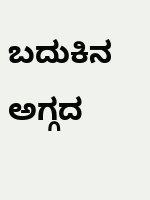ಬದುಕಿನ ಅಗ್ಗದ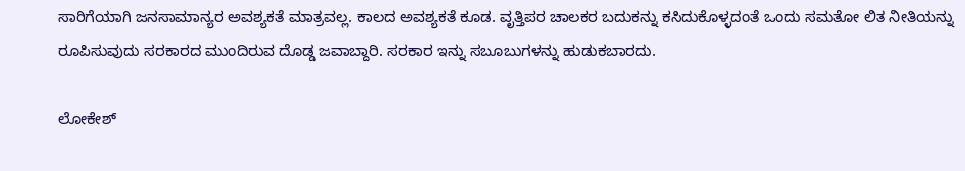ಸಾರಿಗೆಯಾಗಿ ಜನಸಾಮಾನ್ಯರ ಅವಶ್ಯಕತೆ ಮಾತ್ರವಲ್ಲ. ಕಾಲದ ಅವಶ್ಯಕತೆ ಕೂಡ. ವೃತ್ತಿಪರ ಚಾಲಕರ ಬದುಕನ್ನು ಕಸಿದುಕೊಳ್ಳದಂತೆ ಒಂದು ಸಮತೋ ಲಿತ ನೀತಿಯನ್ನು ರೂಪಿಸುವುದು ಸರಕಾರದ ಮುಂದಿರುವ ದೊಡ್ಡ ಜವಾಬ್ದಾರಿ. ಸರಕಾರ ಇನ್ನು ಸಬೂಬುಗಳನ್ನು ಹುಡುಕಬಾರದು.

ಲೋಕೇಶ್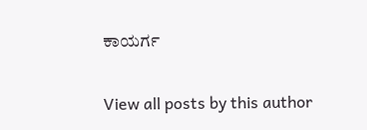ಕಾಯರ್ಗ

View all posts by this author